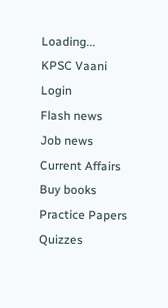Loading...
KPSC Vaani
Login
Flash news
Job news
Current Affairs
Buy books
Practice Papers
Quizzes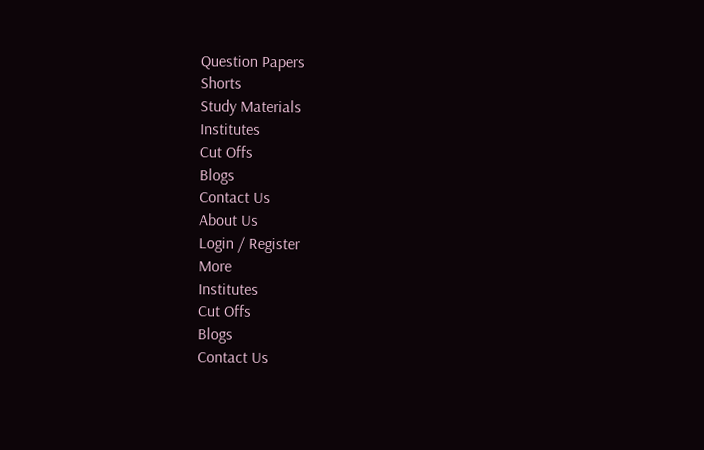Question Papers
Shorts
Study Materials
Institutes
Cut Offs
Blogs
Contact Us
About Us
Login / Register
More
Institutes
Cut Offs
Blogs
Contact Us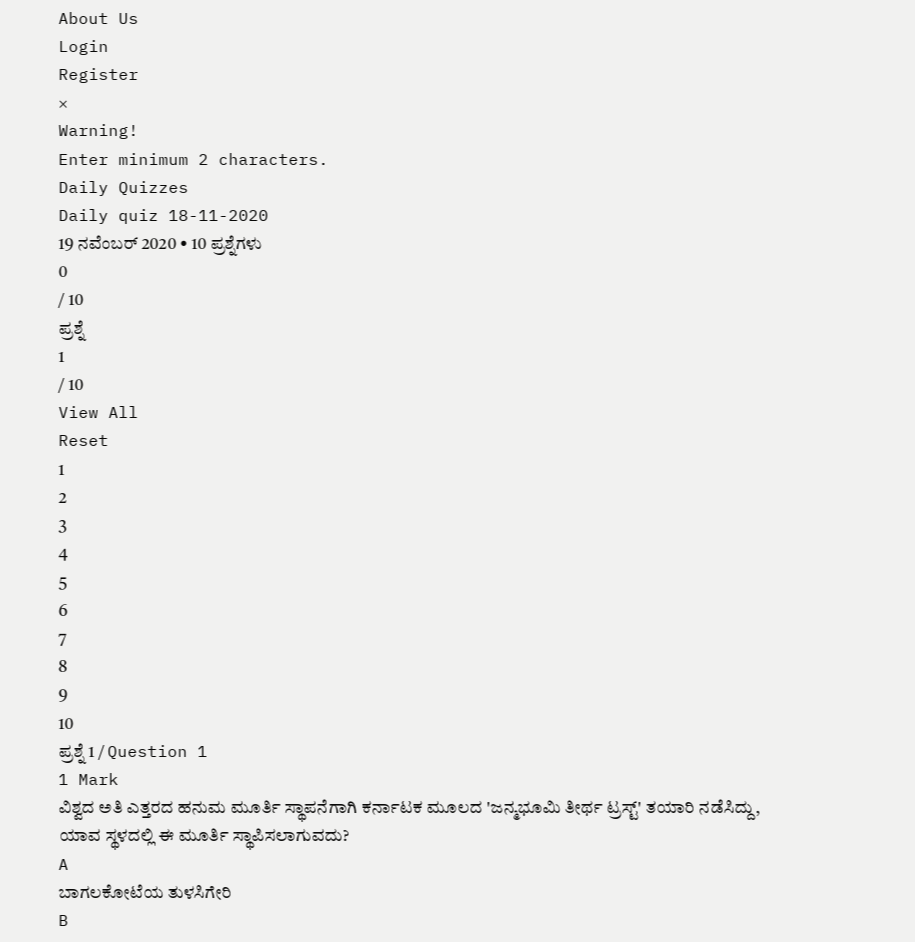About Us
Login
Register
×
Warning!
Enter minimum 2 characters.
Daily Quizzes
Daily quiz 18-11-2020
19 ನವೆಂಬರ್ 2020 • 10 ಪ್ರಶ್ನೆಗಳು
0
/ 10
ಪ್ರಶ್ನೆ
1
/ 10
View All
Reset
1
2
3
4
5
6
7
8
9
10
ಪ್ರಶ್ನೆ 1 / Question 1
1 Mark
ವಿಶ್ವದ ಅತಿ ಎತ್ತರದ ಹನುಮ ಮೂರ್ತಿ ಸ್ಥಾಪನೆಗಾಗಿ ಕರ್ನಾಟಕ ಮೂಲದ 'ಜನ್ಮಭೂಮಿ ತೀರ್ಥ ಟ್ರಸ್ಟ್' ತಯಾರಿ ನಡೆಸಿದ್ದು, ಯಾವ ಸ್ಥಳದಲ್ಲಿ ಈ ಮೂರ್ತಿ ಸ್ಥಾಪಿಸಲಾಗುವದು?
A
ಬಾಗಲಕೋಟೆಯ ತುಳಸಿಗೇರಿ
B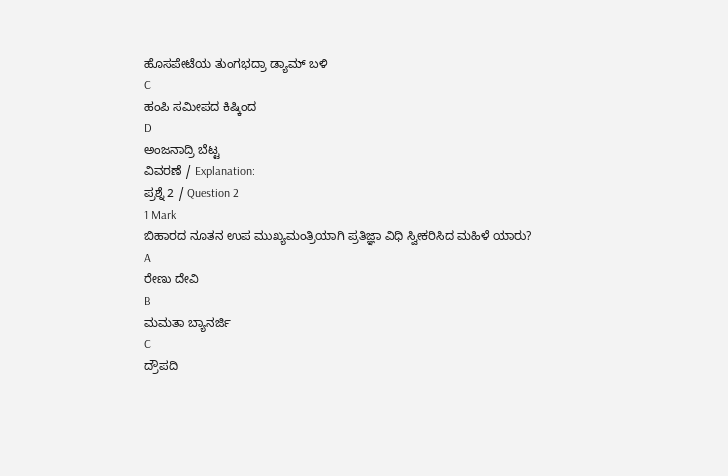ಹೊಸಪೇಟೆಯ ತುಂಗಭದ್ರಾ ಡ್ಯಾಮ್ ಬಳಿ
C
ಹಂಪಿ ಸಮೀಪದ ಕಿಷ್ಕಿಂದ
D
ಅಂಜನಾದ್ರಿ ಬೆಟ್ಟ
ವಿವರಣೆ / Explanation:
ಪ್ರಶ್ನೆ 2 / Question 2
1 Mark
ಬಿಹಾರದ ನೂತನ ಉಪ ಮುಖ್ಯಮಂತ್ರಿಯಾಗಿ ಪ್ರತಿಜ್ಞಾ ವಿಧಿ ಸ್ವೀಕರಿಸಿದ ಮಹಿಳೆ ಯಾರು?
A
ರೇಣು ದೇವಿ
B
ಮಮತಾ ಬ್ಯಾನರ್ಜಿ
C
ದ್ರೌಪದಿ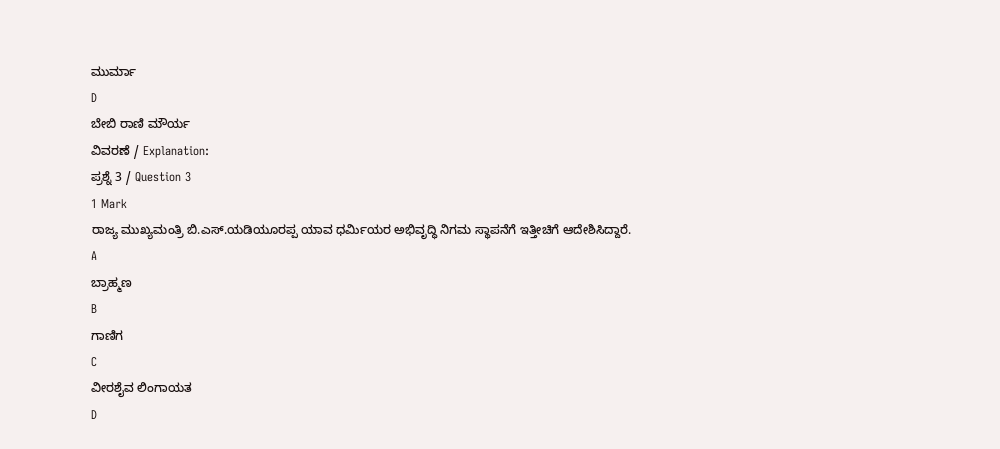ಮುರ್ಮಾ
D
ಬೇಬಿ ರಾಣಿ ಮೌರ್ಯ
ವಿವರಣೆ / Explanation:
ಪ್ರಶ್ನೆ 3 / Question 3
1 Mark
ರಾಜ್ಯ ಮುಖ್ಯಮಂತ್ರಿ ಬಿ.ಎಸ್.ಯಡಿಯೂರಪ್ಪ ಯಾವ ಧರ್ಮಿಯರ ಅಭಿವೃದ್ಧಿ ನಿಗಮ ಸ್ಥಾಪನೆಗೆ ಇತ್ತೀಚಿಗೆ ಆದೇಶಿಸಿದ್ದಾರೆ.
A
ಬ್ರಾಹ್ಮಣ
B
ಗಾಣಿಗ
C
ವೀರಶೈವ ಲಿಂಗಾಯತ
D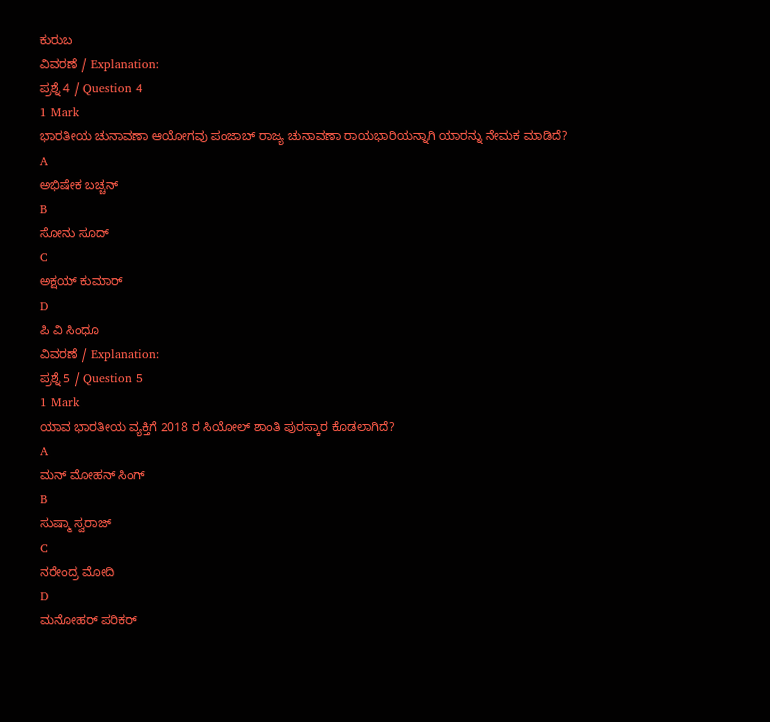ಕುರುಬ
ವಿವರಣೆ / Explanation:
ಪ್ರಶ್ನೆ 4 / Question 4
1 Mark
ಭಾರತೀಯ ಚುನಾವಣಾ ಆಯೋಗವು ಪಂಜಾಬ್ ರಾಜ್ಯ ಚುನಾವಣಾ ರಾಯಭಾರಿಯನ್ನಾಗಿ ಯಾರನ್ನು ನೇಮಕ ಮಾಡಿದೆ?
A
ಅಭಿಷೇಕ ಬಚ್ಚನ್
B
ಸೋನು ಸೂದ್
C
ಅಕ್ಷಯ್ ಕುಮಾರ್
D
ಪಿ ವಿ ಸಿಂಧೂ
ವಿವರಣೆ / Explanation:
ಪ್ರಶ್ನೆ 5 / Question 5
1 Mark
ಯಾವ ಭಾರತೀಯ ವ್ಯಕ್ತಿಗೆ 2018 ರ ಸಿಯೋಲ್ ಶಾಂತಿ ಪುರಸ್ಕಾರ ಕೊಡಲಾಗಿದೆ?
A
ಮನ್ ಮೋಹನ್ ಸಿಂಗ್
B
ಸುಷ್ಮಾ ಸ್ವರಾಜ್
C
ನರೇಂದ್ರ ಮೋದಿ
D
ಮನೋಹರ್ ಪರಿಕರ್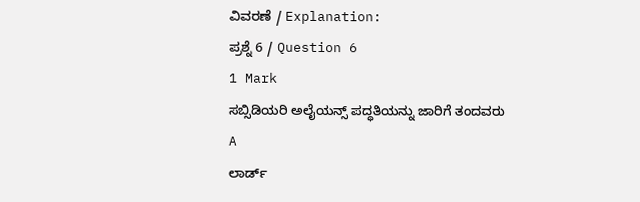ವಿವರಣೆ / Explanation:
ಪ್ರಶ್ನೆ 6 / Question 6
1 Mark
ಸಬ್ಸಿಡಿಯರಿ ಅಲೈಯನ್ಸ್ ಪದ್ಧತಿಯನ್ನು ಜಾರಿಗೆ ತಂದವರು
A
ಲಾರ್ಡ್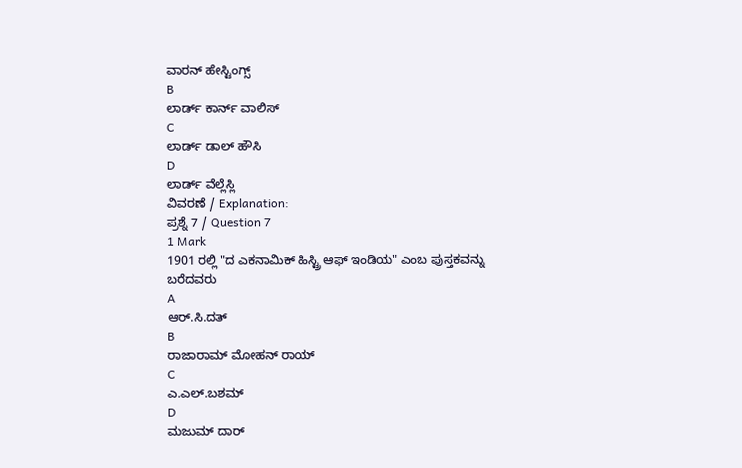ವಾರನ್ ಹೇಸ್ಟಿಂಗ್ಸ್
B
ಲಾರ್ಡ್ ಕಾರ್ನ್ ವಾಲಿಸ್
C
ಲಾರ್ಡ್ ಡಾಲ್ ಹೌಸಿ
D
ಲಾರ್ಡ್ ವೆಲ್ಲೆಸ್ಲಿ
ವಿವರಣೆ / Explanation:
ಪ್ರಶ್ನೆ 7 / Question 7
1 Mark
1901 ರಲ್ಲಿ "ದ ಎಕನಾಮಿಕ್ ಹಿಸ್ಟ್ರಿ ಆಫ್ ಇಂಡಿಯ" ಎಂಬ ಪುಸ್ತಕವನ್ನು ಬರೆದವರು
A
ಆರ್.ಸಿ.ದತ್
B
ರಾಜಾರಾಮ್ ಮೋಹನ್ ರಾಯ್
C
ಎ.ಎಲ್.ಬಶಮ್
D
ಮಜುಮ್ ದಾರ್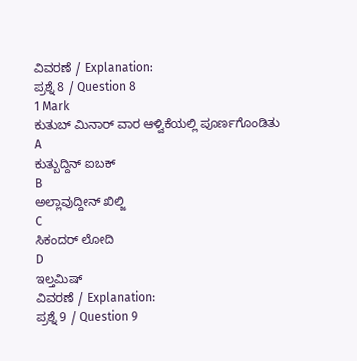ವಿವರಣೆ / Explanation:
ಪ್ರಶ್ನೆ 8 / Question 8
1 Mark
ಕುತುಬ್ ಮಿನಾರ್ ವಾರ ಆಳ್ವಿಕೆಯಲ್ಲಿ ಪೂರ್ಣಗೊಂಡಿತು
A
ಕುತ್ಬುದ್ದಿನ್ ಐಬಕ್
B
ಅಲ್ಲಾವುದ್ದೀನ್ ಖಿಲ್ಜಿ
C
ಸಿಕಂದರ್ ಲೋದಿ
D
ಇಲ್ತಮಿಷ್
ವಿವರಣೆ / Explanation:
ಪ್ರಶ್ನೆ 9 / Question 9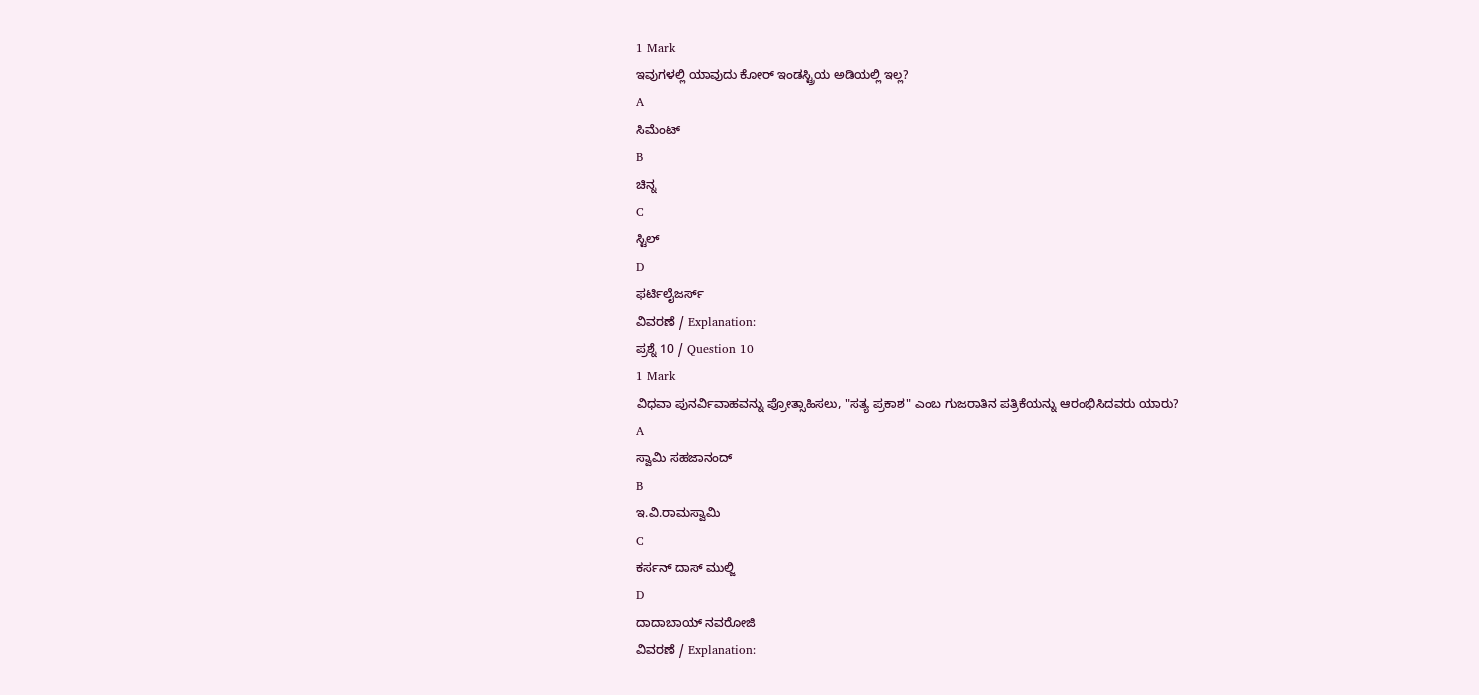1 Mark
ಇವುಗಳಲ್ಲಿ ಯಾವುದು ಕೋರ್ ಇಂಡಸ್ಟ್ರಿಯ ಅಡಿಯಲ್ಲಿ ಇಲ್ಲ?
A
ಸಿಮೆಂಟ್
B
ಚಿನ್ನ
C
ಸ್ಟಿಲ್
D
ಫರ್ಟಿಲೈಜರ್ಸ್
ವಿವರಣೆ / Explanation:
ಪ್ರಶ್ನೆ 10 / Question 10
1 Mark
ವಿಧವಾ ಪುನರ್ವಿವಾಹವನ್ನು ಪ್ರೋತ್ಸಾಹಿಸಲು, "ಸತ್ಯ ಪ್ರಕಾಶ" ಎಂಬ ಗುಜರಾತಿನ ಪತ್ರಿಕೆಯನ್ನು ಆರಂಭಿಸಿದವರು ಯಾರು?
A
ಸ್ವಾಮಿ ಸಹಜಾನಂದ್
B
ಇ.ವಿ.ರಾಮಸ್ವಾಮಿ
C
ಕರ್ಸನ್ ದಾಸ್ ಮುಲ್ಜಿ
D
ದಾದಾಬಾಯ್ ನವರೋಜಿ
ವಿವರಣೆ / Explanation: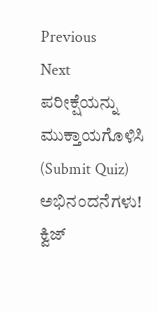Previous
Next
ಪರೀಕ್ಷೆಯನ್ನು ಮುಕ್ತಾಯಗೊಳಿಸಿ (Submit Quiz)
ಅಭಿನಂದನೆಗಳು!
ಕ್ವಿಜ್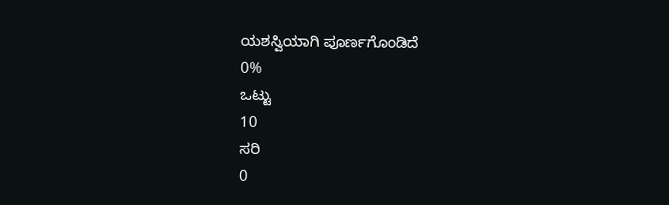ಯಶಸ್ವಿಯಾಗಿ ಪೂರ್ಣಗೊಂಡಿದೆ
0%
ಒಟ್ಟು
10
ಸರಿ
0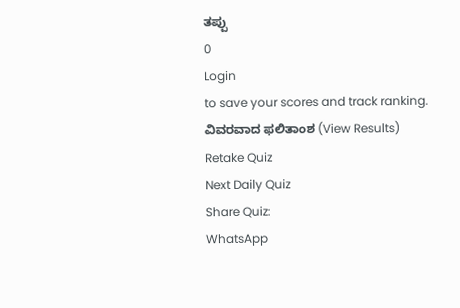ತಪ್ಪು
0
Login
to save your scores and track ranking.
ವಿವರವಾದ ಫಲಿತಾಂಶ (View Results)
Retake Quiz
Next Daily Quiz
Share Quiz:
WhatsApp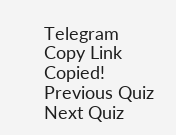Telegram
Copy Link
Copied!
Previous Quiz
Next Quiz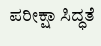ಪರೀಕ್ಷಾ ಸಿದ್ಧತೆ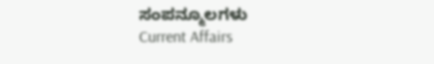ಸಂಪನ್ಮೂಲಗಳು
Current Affairs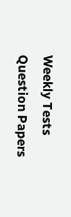Weekly Tests
Question Papers